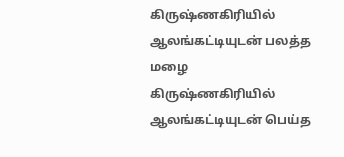கிருஷ்ணகிரியில் ஆலங்கட்டியுடன் பலத்த மழை
கிருஷ்ணகிரியில் ஆலங்கட்டியுடன் பெய்த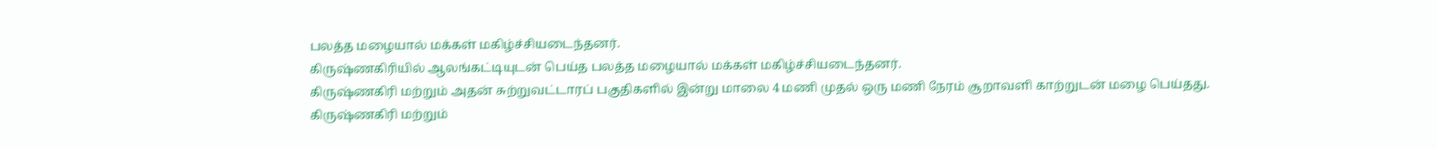பலத்த மழையால் மக்கள் மகிழ்ச்சியடைந்தனர்.
கிருஷ்ணகிரியில் ஆலங்கட்டியுடன் பெய்த பலத்த மழையால் மக்கள் மகிழ்ச்சியடைந்தனர்.
கிருஷ்ணகிரி மற்றும் அதன் சுற்றுவட்டாரப் பகுதிகளில் இன்று மாலை 4 மணி முதல் ஒரு மணி நேரம் சூறாவளி காற்றுடன் மழை பெய்தது.
கிருஷ்ணகிரி மற்றும்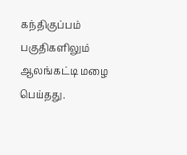கந்திகுப்பம் பகுதிகளிலும் ஆலங்கட்டி மழை பெய்தது.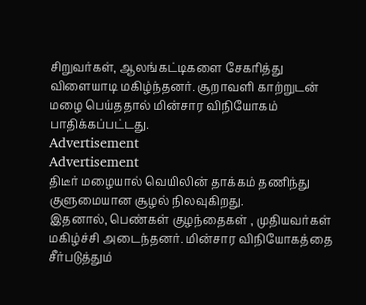சிறுவர்கள், ஆலங்கட்டிகளை சேகரித்து விளையாடி மகிழ்ந்தனர். சூறாவளி காற்றுடன் மழை பெய்ததால் மின்சார விநியோகம் பாதிக்கப்பட்டது.
Advertisement
Advertisement
திடீர் மழையால் வெயிலின் தாக்கம் தணிந்து குளுமையான சூழல் நிலவுகிறது.
இதனால், பெண்கள் குழந்தைகள் , முதியவர்கள் மகிழ்ச்சி அடைந்தனர். மின்சார விநியோகத்தை சீர்படுத்தும்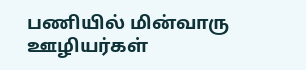பணியில் மின்வாரு ஊழியர்கள்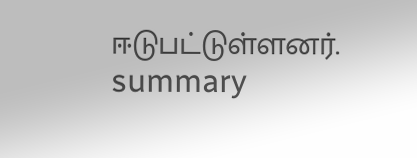ஈடுபட்டுள்ளனர்.
summary